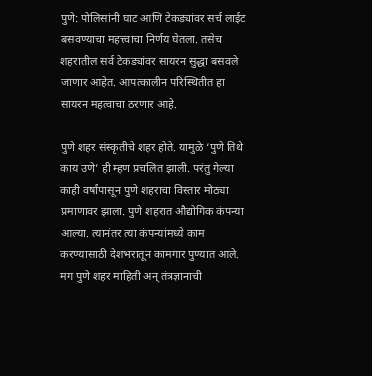पुणे: पोलिसांनी घाट आणि टेकड्यांवर सर्च लाईट बसवण्याचा महत्त्वाचा निर्णय घेतला. तसेच शहरातील सर्व टेकड्यांवर सायरन सुद्धा बसवले जाणार आहेत. आपत्कालीन परिस्थितीत हा सायरन महत्वाचा ठरणार आहे.

पुणे शहर संस्कृतीचे शहर होते. यामुळे ‘पुणे तिथे काय उणे’ ही म्हण प्रचलित झाली. परंतु गेल्या काही वर्षांपासून पुणे शहराचा विस्तार मोठ्या प्रमाणावर झाला. पुणे शहरात औद्योगिक कंपन्या आल्या. त्यानंतर त्या कंपन्यांमध्ये काम करण्यासाठी देशभरातून कामगार पुण्यात आले. मग पुणे शहर माहिती अन् तंत्रज्ञानाची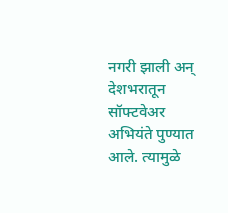नगरी झाली अन् देशभरातून सॉफ्टवेअर अभियंते पुण्यात आले. त्यामुळे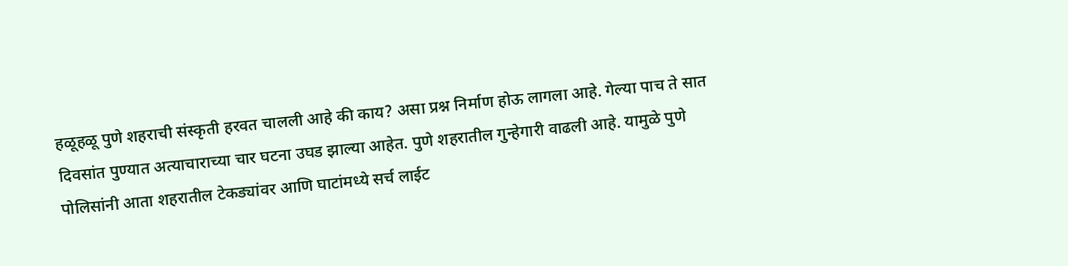हळूहळू पुणे शहराची संस्कृती हरवत चालली आहे की काय? असा प्रश्न निर्माण होऊ लागला आहे. गेल्या पाच ते सात दिवसांत पुण्यात अत्याचाराच्या चार घटना उघड झाल्या आहेत. पुणे शहरातील गुन्हेगारी वाढली आहे. यामुळे पुणे पोलिसांनी आता शहरातील टेकड्यांवर आणि घाटांमध्ये सर्च लाईट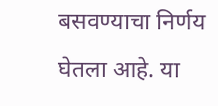बसवण्याचा निर्णय घेतला आहे. या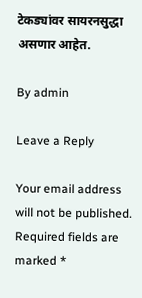टेकड्यांवर सायरनसुद्धा असणार आहेत.

By admin

Leave a Reply

Your email address will not be published. Required fields are marked *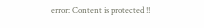error: Content is protected !!